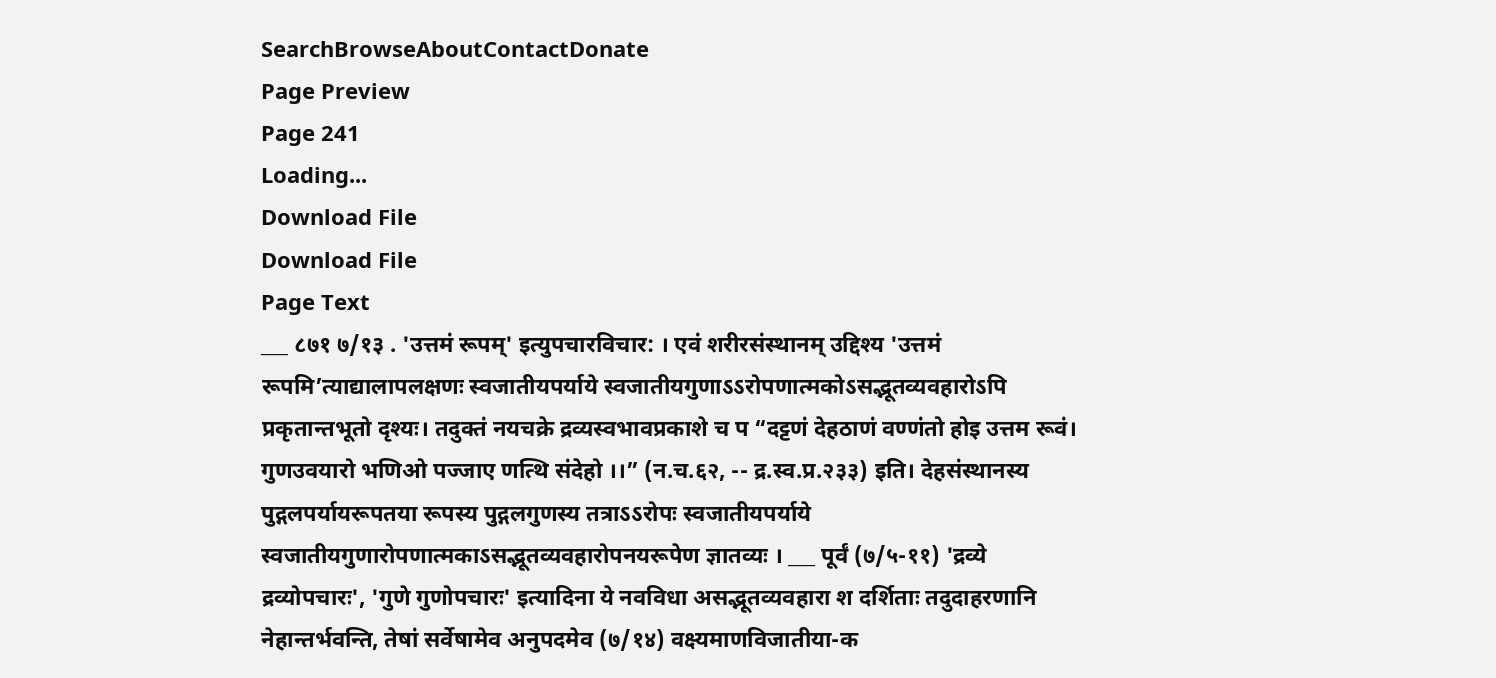SearchBrowseAboutContactDonate
Page Preview
Page 241
Loading...
Download File
Download File
Page Text
___ ८७१ ७/१३ . 'उत्तमं रूपम्' इत्युपचारविचार: । एवं शरीरसंस्थानम् उद्दिश्य 'उत्तमं रूपमि’त्याद्यालापलक्षणः स्वजातीयपर्याये स्वजातीयगुणाऽऽरोपणात्मकोऽसद्भूतव्यवहारोऽपि प्रकृतान्तभूतो दृश्यः। तदुक्तं नयचक्रे द्रव्यस्वभावप्रकाशे च प “दट्टणं देहठाणं वण्णंतो होइ उत्तम रूवं। गुणउवयारो भणिओ पज्जाए णत्थि संदेहो ।।” (न.च.६२, -- द्र.स्व.प्र.२३३) इति। देहसंस्थानस्य पुद्गलपर्यायरूपतया रूपस्य पुद्गलगुणस्य तत्राऽऽरोपः स्वजातीयपर्याये स्वजातीयगुणारोपणात्मकाऽसद्भूतव्यवहारोपनयरूपेण ज्ञातव्यः । ___ पूर्वं (७/५-११) 'द्रव्ये द्रव्योपचारः', 'गुणे गुणोपचारः' इत्यादिना ये नवविधा असद्भूतव्यवहारा श दर्शिताः तदुदाहरणानि नेहान्तर्भवन्ति, तेषां सर्वेषामेव अनुपदमेव (७/१४) वक्ष्यमाणविजातीया-क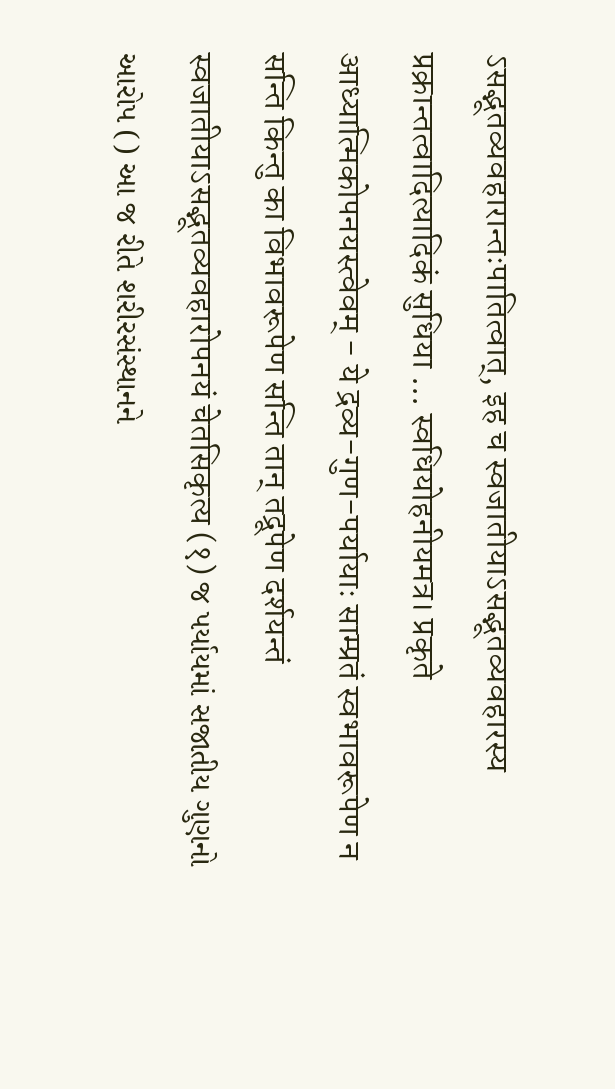ऽसद्भूतव्यवहारान्तःपातित्वात्, इह च स्वजातीयाऽसद्भूतव्यवहारस्य प्रक्रान्तत्वादित्यादिकं सुधिया ... स्वधियोहनीयमत्र। प्रकृते आध्यात्मिकोपनयस्त्वेवम् - ये द्रव्य-गुण-पर्यायाः साम्प्रतं स्वभावरूपेण न सन्ति किन्तु का विभावरूपेण सन्ति तान् तद्रूपेण दर्शयन्तं स्वजातीयाऽसद्भूतव्यवहारोपनयं चेतसिकृत्य (१) જ પર્યાયમાં સજાતીય ગુણનો આરોપ () આ જ રીતે શરીરસંસ્થાનને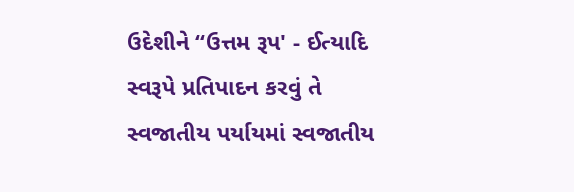ઉદેશીને “ઉત્તમ રૂપ' - ઈત્યાદિ સ્વરૂપે પ્રતિપાદન કરવું તે સ્વજાતીય પર્યાયમાં સ્વજાતીય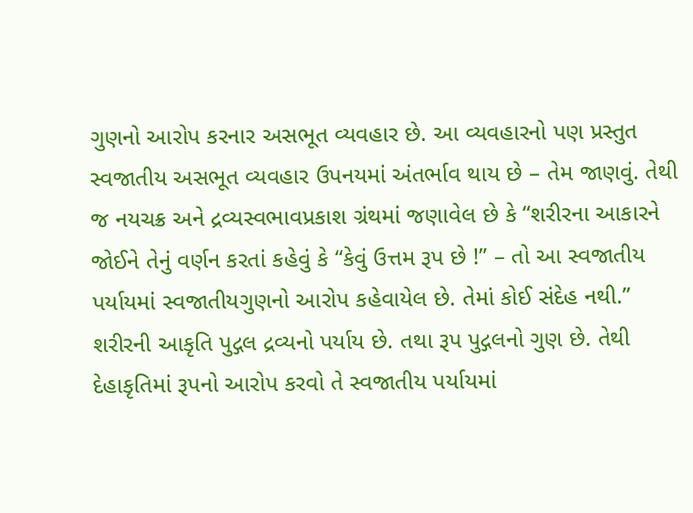ગુણનો આરોપ કરનાર અસભૂત વ્યવહાર છે. આ વ્યવહારનો પણ પ્રસ્તુત સ્વજાતીય અસભૂત વ્યવહાર ઉપનયમાં અંતર્ભાવ થાય છે – તેમ જાણવું. તેથી જ નયચક્ર અને દ્રવ્યસ્વભાવપ્રકાશ ગ્રંથમાં જણાવેલ છે કે “શરીરના આકારને જોઈને તેનું વર્ણન કરતાં કહેવું કે “કેવું ઉત્તમ રૂપ છે !” – તો આ સ્વજાતીય પર્યાયમાં સ્વજાતીયગુણનો આરોપ કહેવાયેલ છે. તેમાં કોઈ સંદેહ નથી.” શરીરની આકૃતિ પુદ્ગલ દ્રવ્યનો પર્યાય છે. તથા રૂપ પુદ્ગલનો ગુણ છે. તેથી દેહાકૃતિમાં રૂપનો આરોપ કરવો તે સ્વજાતીય પર્યાયમાં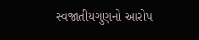સ્વજાતીયગુણનો આરોપ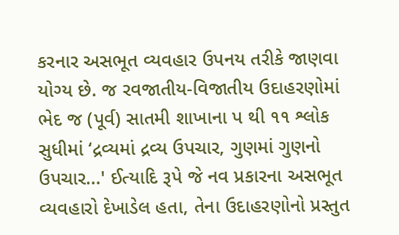કરનાર અસભૂત વ્યવહાર ઉપનય તરીકે જાણવા યોગ્ય છે. જ રવજાતીય-વિજાતીય ઉદાહરણોમાં ભેદ જ (પૂર્વ) સાતમી શાખાના પ થી ૧૧ શ્લોક સુધીમાં ‘દ્રવ્યમાં દ્રવ્ય ઉપચાર, ગુણમાં ગુણનો ઉપચાર...' ઈત્યાદિ રૂપે જે નવ પ્રકારના અસભૂત વ્યવહારો દેખાડેલ હતા, તેના ઉદાહરણોનો પ્રસ્તુત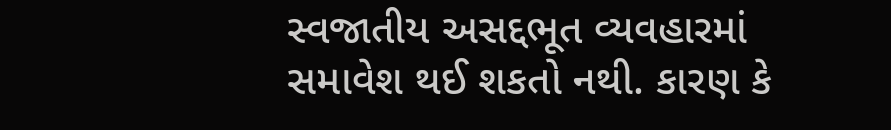સ્વજાતીય અસદ્દભૂત વ્યવહારમાં સમાવેશ થઈ શકતો નથી. કારણ કે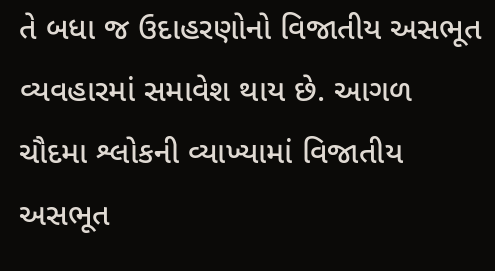તે બધા જ ઉદાહરણોનો વિજાતીય અસભૂત વ્યવહારમાં સમાવેશ થાય છે. આગળ ચૌદમા શ્લોકની વ્યાખ્યામાં વિજાતીય અસભૂત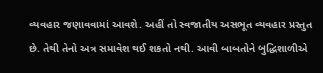વ્યવહાર જણાવવામાં આવશે. અહીં તો સ્વજાતીય અસભૂત વ્યવહાર પ્રસ્તુત છે. તેથી તેનો અત્ર સમાવેશ થઈ શકતો નથી. આવી બાબતોને બુદ્ધિશાળીએ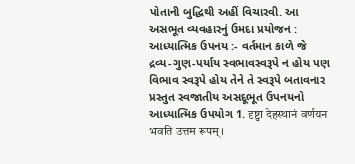પોતાની બુદ્ધિથી અહીં વિચારવી. આ અસભૂત વ્યવહારનું ઉમદા પ્રયોજન : આધ્યાત્મિક ઉપનય :- વર્તમાન કાળે જે દ્રવ્ય-ગુણ-પર્યાય સ્વભાવસ્વરૂપે ન હોય પણ વિભાવ સ્વરૂપે હોય તેને તે સ્વરૂપે બતાવનાર પ્રસ્તુત સ્વજાતીય અસદૂભૂત ઉપનયનો આધ્યાત્મિક ઉપયોગ 1. दृष्ट्वा देहस्थानं वर्णयन भवति उत्तम रूपम्।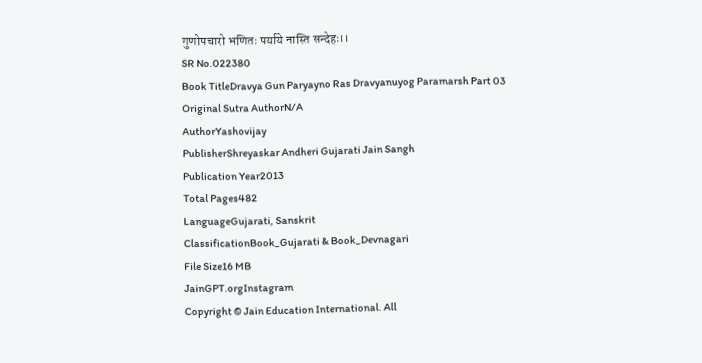गुणोपचारो भणितः पर्याये नास्ति सन्देहः।।
SR No.022380
Book TitleDravya Gun Paryayno Ras Dravyanuyog Paramarsh Part 03
Original Sutra AuthorN/A
AuthorYashovijay
PublisherShreyaskar Andheri Gujarati Jain Sangh
Publication Year2013
Total Pages482
LanguageGujarati, Sanskrit
ClassificationBook_Gujarati & Book_Devnagari
File Size16 MB
JainGPT.orgInstagram
Copyright © Jain Education International. All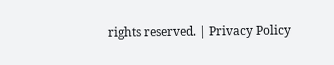rights reserved. | Privacy Policy